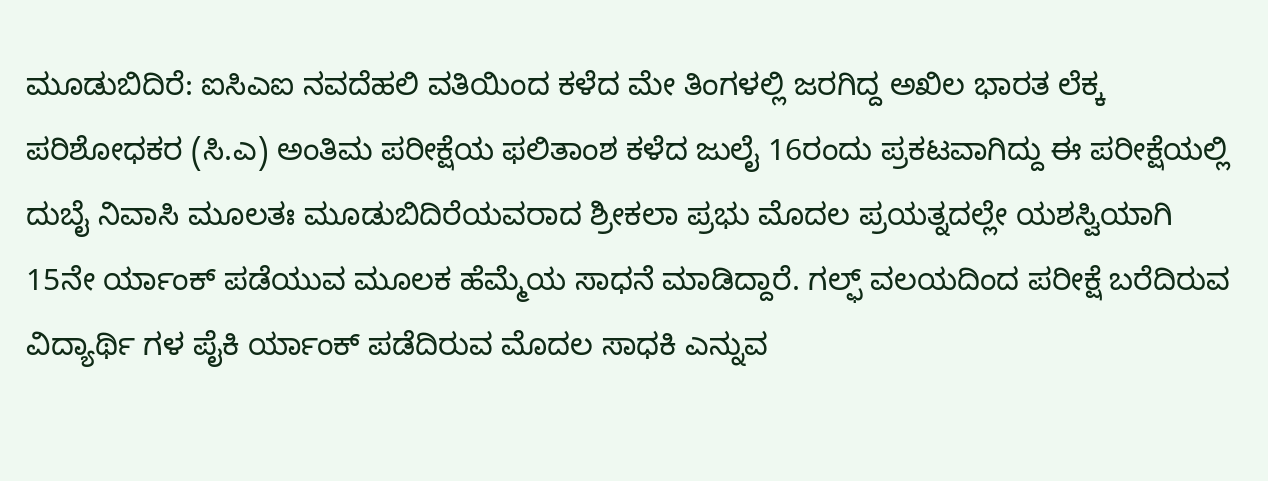ಮೂಡುಬಿದಿರೆ: ಐಸಿಎಐ ನವದೆಹಲಿ ವತಿಯಿಂದ ಕಳೆದ ಮೇ ತಿಂಗಳಲ್ಲಿ ಜರಗಿದ್ದ ಅಖಿಲ ಭಾರತ ಲೆಕ್ಕ ಪರಿಶೋಧಕರ (ಸಿ.ಎ) ಅಂತಿಮ ಪರೀಕ್ಷೆಯ ಫಲಿತಾಂಶ ಕಳೆದ ಜುಲೈ 16ರಂದು ಪ್ರಕಟವಾಗಿದ್ದು ಈ ಪರೀಕ್ಷೆಯಲ್ಲಿ ದುಬೈ ನಿವಾಸಿ ಮೂಲತಃ ಮೂಡುಬಿದಿರೆಯವರಾದ ಶ್ರೀಕಲಾ ಪ್ರಭು ಮೊದಲ ಪ್ರಯತ್ನದಲ್ಲೇ ಯಶಸ್ವಿಯಾಗಿ 15ನೇ ರ್ಯಾಂಕ್ ಪಡೆಯುವ ಮೂಲಕ ಹೆಮ್ಮೆಯ ಸಾಧನೆ ಮಾಡಿದ್ದಾರೆ. ಗಲ್ಫ್ ವಲಯದಿಂದ ಪರೀಕ್ಷೆ ಬರೆದಿರುವ ವಿದ್ಯಾರ್ಥಿ ಗಳ ಪೈಕಿ ರ್ಯಾಂಕ್ ಪಡೆದಿರುವ ಮೊದಲ ಸಾಧಕಿ ಎನ್ನುವ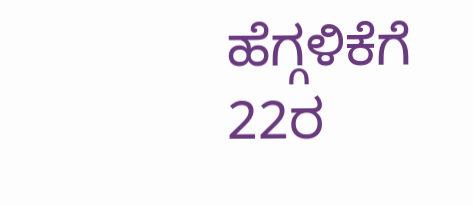ಹೆಗ್ಗಳಿಕೆಗೆ 22ರ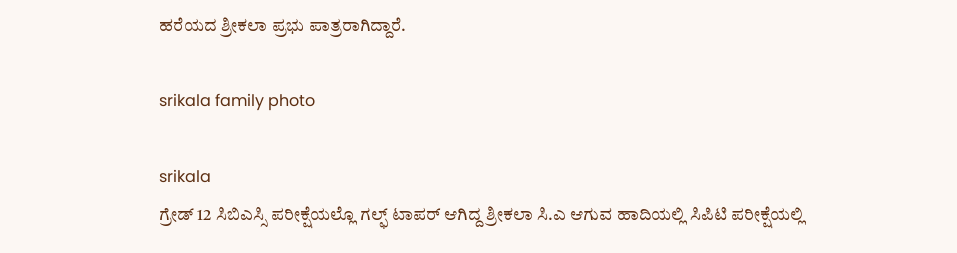ಹರೆಯದ ಶ್ರೀಕಲಾ ಪ್ರಭು ಪಾತ್ರರಾಗಿದ್ದಾರೆ.

srikala family photo

srikala
ಗ್ರೇಡ್ 12 ಸಿಬಿಎಸ್ಸಿ ಪರೀಕ್ಷೆಯಲ್ಲೊ ಗಲ್ಫ್ ಟಾಪರ್ ಆಗಿದ್ದ ಶ್ರೀಕಲಾ ಸಿ.ಎ ಆಗುವ ಹಾದಿಯಲ್ಲಿ ಸಿಪಿಟಿ ಪರೀಕ್ಷೆಯಲ್ಲಿ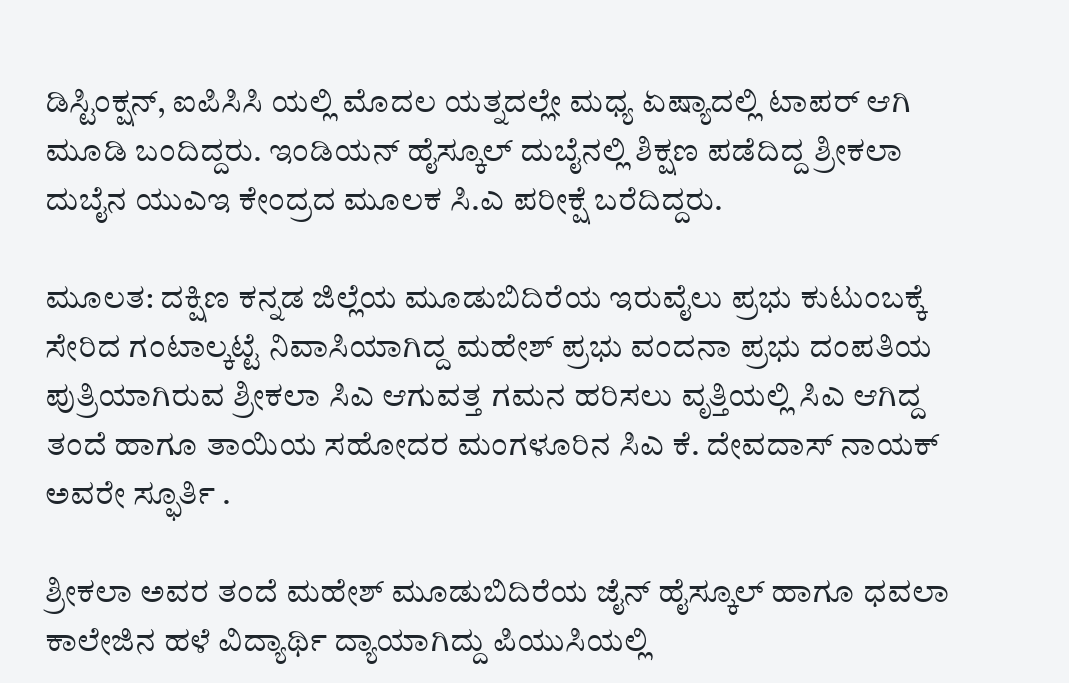ಡಿಸ್ಟಿಂಕ್ಷನ್, ಐಪಿಸಿಸಿ ಯಲ್ಲಿ ಮೊದಲ ಯತ್ನದಲ್ಲೇ ಮಧ್ಯ ಏಷ್ಯಾದಲ್ಲಿ ಟಾಪರ್ ಆಗಿ ಮೂಡಿ ಬಂದಿದ್ದರು. ಇಂಡಿಯನ್ ಹೈಸ್ಕೂಲ್ ದುಬೈನಲ್ಲಿ ಶಿಕ್ಷಣ ಪಡೆದಿದ್ದ ಶ್ರೀಕಲಾ ದುಬೈನ ಯುಎಇ ಕೇಂದ್ರದ ಮೂಲಕ ಸಿ.ಎ ಪರೀಕ್ಷೆ ಬರೆದಿದ್ದರು.

ಮೂಲತ: ದಕ್ಷಿಣ ಕನ್ನಡ ಜಿಲ್ಲೆಯ ಮೂಡುಬಿದಿರೆಯ ಇರುವೈಲು ಪ್ರಭು ಕುಟುಂಬಕ್ಕೆ ಸೇರಿದ ಗಂಟಾಲ್ಕಟ್ಟೆ ನಿವಾಸಿಯಾಗಿದ್ದ ಮಹೇಶ್ ಪ್ರಭು ವಂದನಾ ಪ್ರಭು ದಂಪತಿಯ ಪುತ್ರಿಯಾಗಿರುವ ಶ್ರೀಕಲಾ ಸಿಎ ಆಗುವತ್ತ ಗಮನ ಹರಿಸಲು ವೃತ್ತಿಯಲ್ಲಿ ಸಿಎ ಆಗಿದ್ದ ತಂದೆ ಹಾಗೂ ತಾಯಿಯ ಸಹೋದರ ಮಂಗಳೂರಿನ ಸಿಎ ಕೆ. ದೇವದಾಸ್ ನಾಯಕ್ ಅವರೇ ಸ್ಫೂರ್ತಿ .

ಶ್ರೀಕಲಾ ಅವರ ತಂದೆ ಮಹೇಶ್ ಮೂಡುಬಿದಿರೆಯ ಜೈನ್ ಹೈಸ್ಕೂಲ್ ಹಾಗೂ ಧವಲಾ ಕಾಲೇಜಿನ ಹಳೆ ವಿದ್ಯಾರ್ಥಿ ದ್ಯಾಯಾಗಿದ್ದು ಪಿಯುಸಿಯಲ್ಲಿ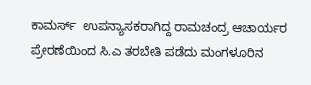ಕಾಮರ್ಸ್  ಉಪನ್ಯಾಸಕರಾಗಿದ್ದ ರಾಮಚಂದ್ರ ಆಚಾರ್ಯರ ಪ್ರೇರಣೆಯಿಂದ ಸಿ.ಎ ತರಬೇತಿ ಪಡೆದು ಮಂಗಳೂರಿನ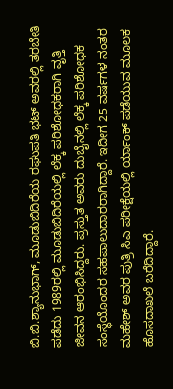ಬಿ.ಬಿ.ಶ್ಯಾನುಭಾಗ್, ಮೂಡುಬಿದಿರೆಯ ರಘುಪತಿ ಭಟ್ ಅವರಲ್ಲಿ ತರಬೇತಿ ಪಡೆದು 1989ರಲ್ಲಿ ಮೂಡುಬಿದಿರೆಯಲ್ಲಿ ಲೆಕ್ಕ ಪರಿಶೋಧಕರಾಗಿ ವೃತ್ತಿ ಜೀವನ ಆರಂಭಿಸಿದ್ದರು. ಪ್ರಸ್ತುತ ಅವರು ದುಬೈನಲ್ಲಿ ಲೆಕ್ಕ ಪರಿಶೋಧಕ ಸಂಸ್ಥೆಯೊಂದರ ಸಹಪಾಲುದಾರರಾಗಿದ್ದಾರೆ. ಇದೀಗ 25 ವರ್ಷಗಳ ನಂತರ ಮಹೇಶ್ ಅವರ ಪುತ್ರಿ ಸಿಎ ಪರೀಕ್ಷೆಯಲ್ಲಿ ರ್ಯಾಂಕ್ ಪಡೆಯುವ ಮೂಲಕ ಹೊಸದಾಖಲೆ ಬರೆದಿದ್ದಾರೆ.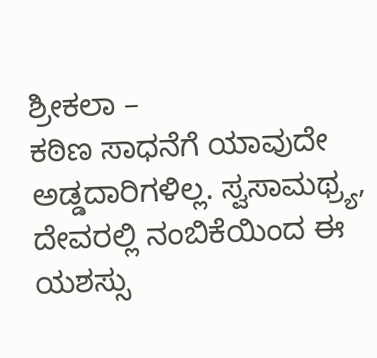ಶ್ರೀಕಲಾ –
ಕಠಿಣ ಸಾಧನೆಗೆ ಯಾವುದೇ ಅಡ್ಡದಾರಿಗಳಿಲ್ಲ. ಸ್ವಸಾಮಥ್ರ್ಯ, ದೇವರಲ್ಲಿ ನಂಬಿಕೆಯಿಂದ ಈ ಯಶಸ್ಸು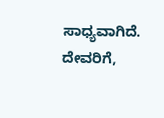ಸಾಧ್ಯವಾಗಿದೆ. ದೇವರಿಗೆ,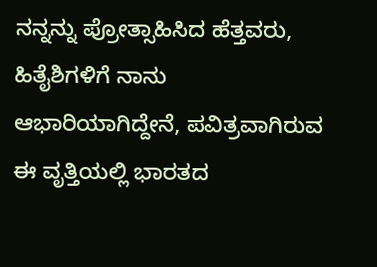ನನ್ನನ್ನು ಪ್ರೋತ್ಸಾಹಿಸಿದ ಹೆತ್ತವರು, ಹಿತೈಶಿಗಳಿಗೆ ನಾನು ಆಭಾರಿಯಾಗಿದ್ದೇನೆ, ಪವಿತ್ರವಾಗಿರುವ ಈ ವೃತ್ತಿಯಲ್ಲಿ ಭಾರತದ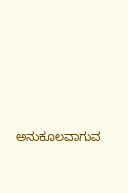ಅನುಕೂಲವಾಗುವ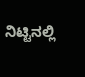ನಿಟ್ಟಿನಲ್ಲಿ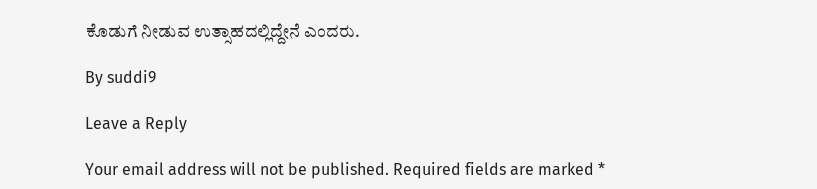ಕೊಡುಗೆ ನೀಡುವ ಉತ್ಸಾಹದಲ್ಲಿದ್ದೇನೆ ಎಂದರು.

By suddi9

Leave a Reply

Your email address will not be published. Required fields are marked *